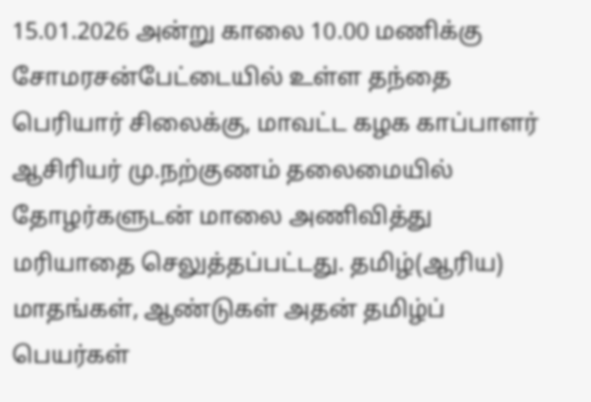15.01.2026 அன்று காலை 10.00 மணிக்கு சோமரசன்பேட்டையில் உள்ள தந்தை பெரியார் சிலைக்கு, மாவட்ட கழக காப்பாளர் ஆசிரியர் மு.நற்குணம் தலைமையில் தோழர்களுடன் மாலை அணிவித்து மரியாதை செலுத்தப்பட்டது. தமிழ்(ஆரிய) மாதங்கள், ஆண்டுகள் அதன் தமிழ்ப் பெயர்கள்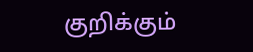குறிக்கும்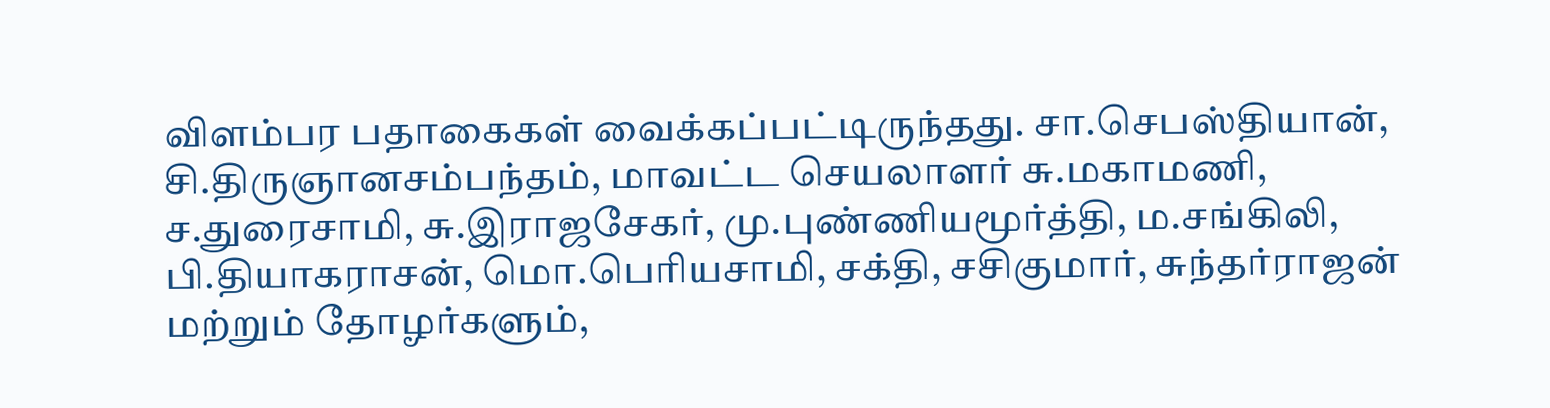விளம்பர பதாகைகள் வைக்கப்பட்டிருந்தது. சா.செபஸ்தியான், சி.திருஞானசம்பந்தம், மாவட்ட செயலாளர் சு.மகாமணி, ச.துரைசாமி, சு.இராஜசேகர், மு.புண்ணியமூர்த்தி, ம.சங்கிலி, பி.தியாகராசன், மொ.பெரியசாமி, சக்தி, சசிகுமார், சுந்தர்ராஜன் மற்றும் தோழர்களும்,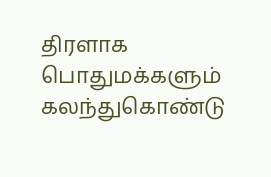திரளாக பொதுமக்களும் கலந்துகொண்டு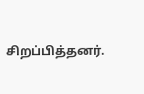சிறப்பித்தனர்.